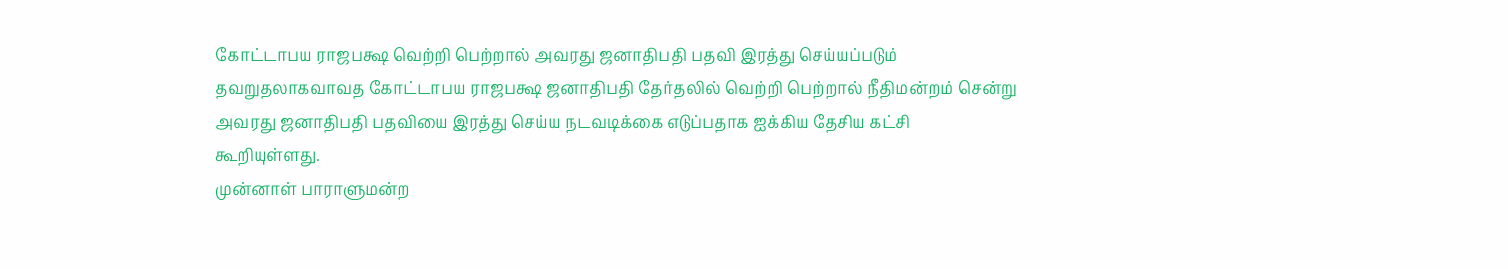கோட்டாபய ராஜபக்ஷ வெற்றி பெற்றால் அவரது ஜனாதிபதி பதவி இரத்து செய்யப்படும்
தவறுதலாகவாவத கோட்டாபய ராஜபக்ஷ ஜனாதிபதி தேர்தலில் வெற்றி பெற்றால் நீதிமன்றம் சென்று அவரது ஜனாதிபதி பதவியை இரத்து செய்ய நடவடிக்கை எடுப்பதாக ஐக்கிய தேசிய கட்சி கூறியுள்ளது.
முன்னாள் பாராளுமன்ற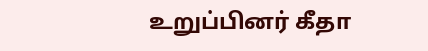உறுப்பினர் கீதா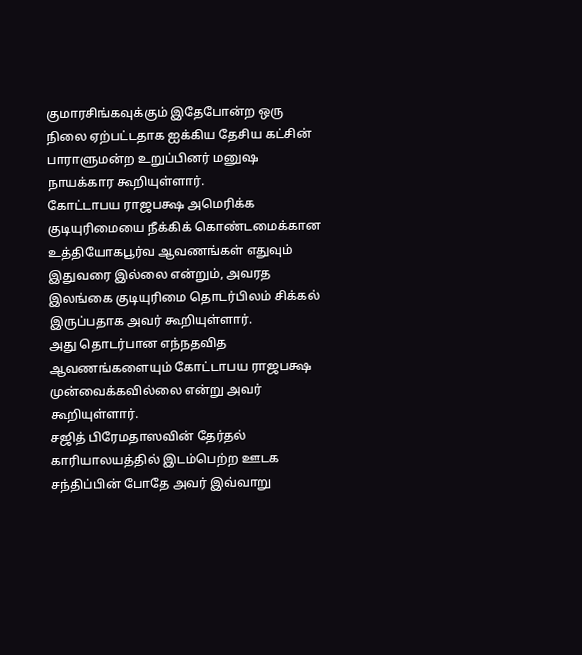குமாரசிங்கவுக்கும் இதேபோன்ற ஒரு நிலை ஏற்பட்டதாக ஐக்கிய தேசிய கட்சின் பாராளுமன்ற உறுப்பினர் மனுஷ நாயக்கார கூறியுள்ளார்.
கோட்டாபய ராஜபக்ஷ அமெரிக்க குடியுரிமையை நீக்கிக் கொண்டமைக்கான உத்தியோகபூர்வ ஆவணங்கள் எதுவும் இதுவரை இல்லை என்றும், அவரத இலங்கை குடியுரிமை தொடர்பிலம் சிக்கல் இருப்பதாக அவர் கூறியுள்ளார்.
அது தொடர்பான எந்நதவித ஆவணங்களையும் கோட்டாபய ராஜபக்ஷ முன்வைக்கவில்லை என்று அவர் கூறியுள்ளார்.
சஜித் பிரேமதாஸவின் தேர்தல் காரியாலயத்தில் இடம்பெற்ற ஊடக சந்திப்பின் போதே அவர் இவ்வாறு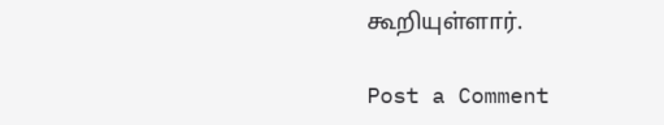கூறியுள்ளார்.

Post a Comment